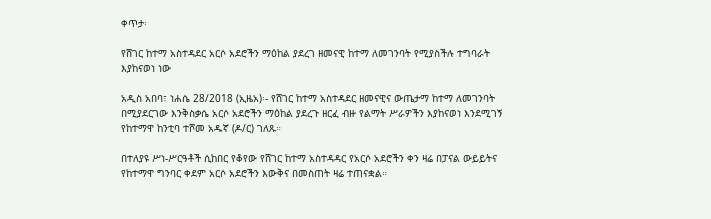ቀጥታ፡

የሸገር ከተማ አስተዳደር አርሶ አደሮችን ማዕከል ያደረገ ዘመናዊ ከተማ ለመገንባት የሚያስችሉ ተግባራት እያከናወነ ነው

አዲስ አበባ፣ ነሐሴ 28/2018 (ኢዜአ)፡- የሸገር ከተማ አስተዳደር ዘመናዊና ውጤታማ ከተማ ለመገንባት በሚያደርገው እንቅስቃሴ አርሶ አደሮችን ማዕከል ያደረጉ ዘርፈ ብዙ የልማት ሥራዎችን እያከናወነ እንደሚገኝ የከተማዋ ከንቲባ ተሾመ አዱኛ (ዶ/ር) ገለጹ።

በተለያዩ ሥነ-ሥርዓቶች ሲከበር የቆየው የሸገር ከተማ አስተዳዳር የአርሶ አደሮችን ቀን ዛሬ በፓናል ውይይትና የከተማዋ ግንባር ቀደም አርሶ አደሮችን እውቅና በመስጠት ዛሬ ተጠናቋል።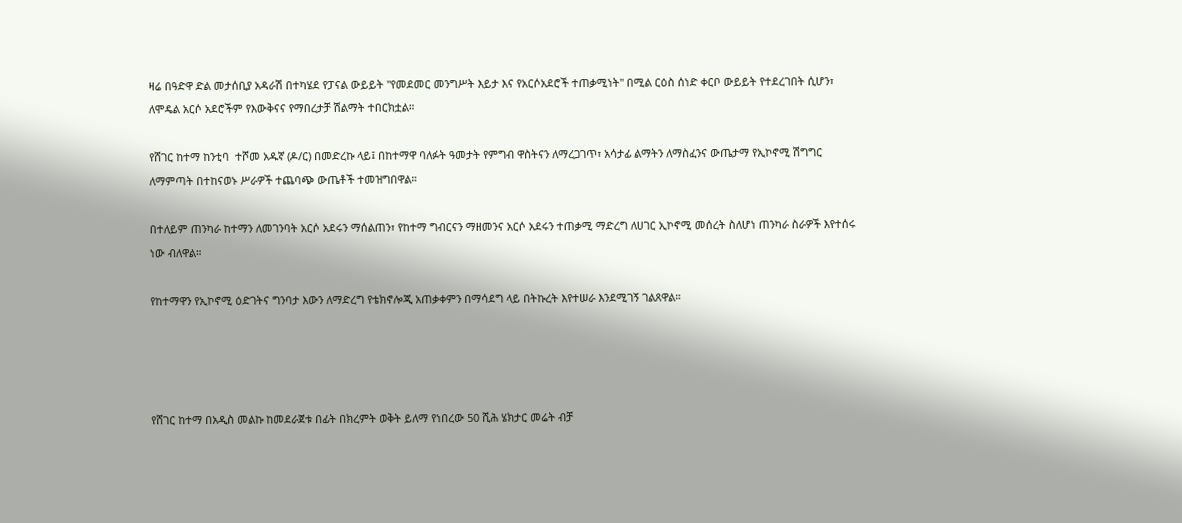ዛሬ በዓድዋ ድል መታሰቢያ አዳራሽ በተካሄደ የፓናል ውይይት "የመደመር መንግሥት እይታ እና የአርሶአደሮች ተጠቃሚነት" በሚል ርዕስ ሰነድ ቀርቦ ውይይት የተደረገበት ሲሆን፣ ለሞዴል አርሶ አደሮችም የእውቅናና የማበረታቻ ሽልማት ተበርክቷል።

የሸገር ከተማ ከንቲባ  ተሾመ አዱኛ (ዶ/ር) በመድረኩ ላይ፤ በከተማዋ ባለፉት ዓመታት የምግብ ዋስትናን ለማረጋገጥ፣ አሳታፊ ልማትን ለማስፈንና ውጤታማ የኢኮኖሚ ሽግግር ለማምጣት በተከናወኑ ሥራዎች ተጨባጭ ውጤቶች ተመዝግበዋል።

በተለይም ጠንካራ ከተማን ለመገንባት አርሶ አደሩን ማሰልጠን፣ የከተማ ግብርናን ማዘመንና አርሶ አደሩን ተጠቃሚ ማድረግ ለሀገር ኢኮኖሚ መሰረት ስለሆነ ጠንካራ ስራዎች እየተሰሩ ነው ብለዋል።

የከተማዋን የኢኮኖሚ ዕድገትና ግንባታ እውን ለማድረግ የቴክኖሎጂ አጠቃቀምን በማሳደግ ላይ በትኩረት እየተሠራ እንደሚገኝ ገልጸዋል።




የሸገር ከተማ በአዲስ መልኩ ከመደራጀቱ በፊት በክረምት ወቅት ይለማ የነበረው 50 ሺሕ ሄክታር መሬት ብቻ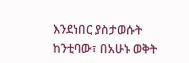እንደነበር ያስታወሱት ከንቲባው፣ በአሁኑ ወቅት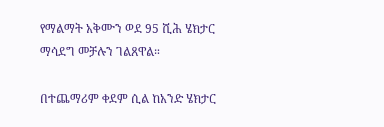የማልማት አቅሙን ወደ 95 ሺሕ ሄክታር ማሳደግ መቻሉን ገልጸዋል።

በተጨማሪም ቀደም ሲል ከአንድ ሄክታር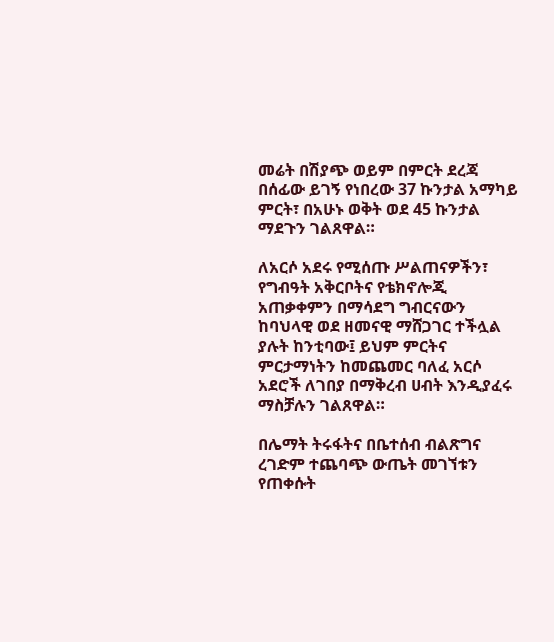መሬት በሽያጭ ወይም በምርት ደረጃ በሰፊው ይገኝ የነበረው 37 ኩንታል አማካይ ምርት፣ በአሁኑ ወቅት ወደ 45 ኩንታል ማደጉን ገልጸዋል።

ለአርሶ አደሩ የሚሰጡ ሥልጠናዎችን፣ የግብዓት አቅርቦትና የቴክኖሎጂ አጠቃቀምን በማሳደግ ግብርናውን ከባህላዊ ወደ ዘመናዊ ማሸጋገር ተችሏል ያሉት ከንቲባው፤ ይህም ምርትና ምርታማነትን ከመጨመር ባለፈ አርሶ አደሮች ለገበያ በማቅረብ ሀብት እንዲያፈሩ ማስቻሉን ገልጸዋል።

በሌማት ትሩፋትና በቤተሰብ ብልጽግና ረገድም ተጨባጭ ውጤት መገኘቱን የጠቀሱት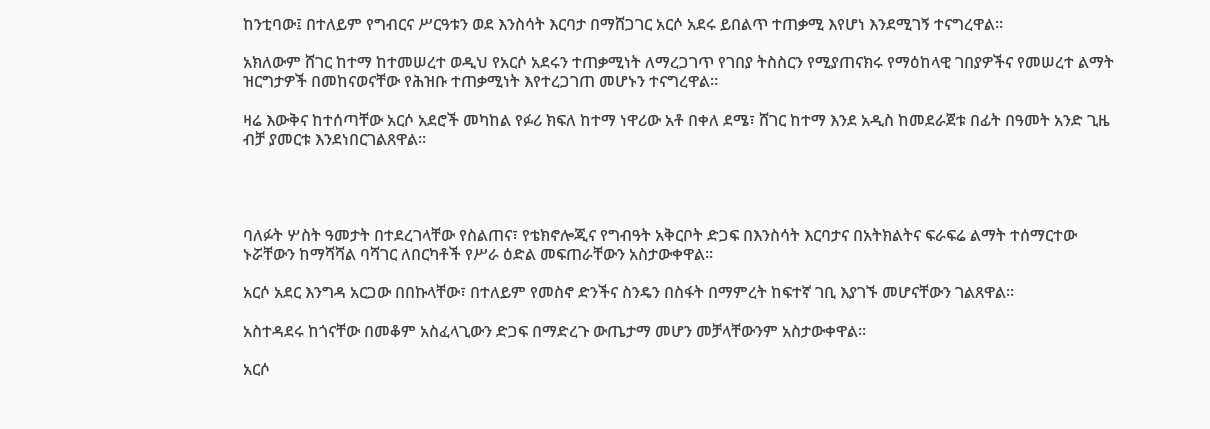ከንቲባው፤ በተለይም የግብርና ሥርዓቱን ወደ እንስሳት እርባታ በማሸጋገር አርሶ አደሩ ይበልጥ ተጠቃሚ እየሆነ እንደሚገኝ ተናግረዋል።

አክለውም ሸገር ከተማ ከተመሠረተ ወዲህ የአርሶ አደሩን ተጠቃሚነት ለማረጋገጥ የገበያ ትስስርን የሚያጠናክሩ የማዕከላዊ ገበያዎችና የመሠረተ ልማት ዝርግታዎች በመከናወናቸው የሕዝቡ ተጠቃሚነት እየተረጋገጠ መሆኑን ተናግረዋል።

ዛሬ እውቅና ከተሰጣቸው አርሶ አደሮች መካከል የፉሪ ክፍለ ከተማ ነዋሪው አቶ በቀለ ደሜ፣ ሸገር ከተማ እንደ አዲስ ከመደራጀቱ በፊት በዓመት አንድ ጊዜ ብቻ ያመርቱ እንደነበርገልጸዋል።




ባለፉት ሦስት ዓመታት በተደረገላቸው የስልጠና፣ የቴክኖሎጂና የግብዓት አቅርቦት ድጋፍ በእንስሳት እርባታና በአትክልትና ፍራፍሬ ልማት ተሰማርተው ኑሯቸውን ከማሻሻል ባሻገር ለበርካቶች የሥራ ዕድል መፍጠራቸውን አስታውቀዋል።

አርሶ አደር እንግዳ አርጋው በበኩላቸው፣ በተለይም የመስኖ ድንችና ስንዴን በስፋት በማምረት ከፍተኛ ገቢ እያገኙ መሆናቸውን ገልጸዋል።

አስተዳደሩ ከጎናቸው በመቆም አስፈላጊውን ድጋፍ በማድረጉ ውጤታማ መሆን መቻላቸውንም አስታውቀዋል።

አርሶ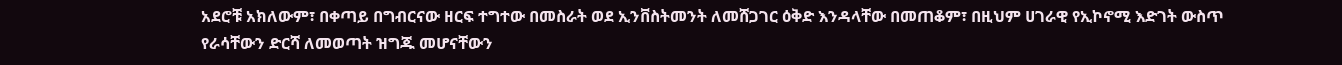አደሮቹ አክለውም፣ በቀጣይ በግብርናው ዘርፍ ተግተው በመስራት ወደ ኢንቨስትመንት ለመሸጋገር ዕቅድ እንዳላቸው በመጠቆም፣ በዚህም ሀገራዊ የኢኮኖሚ እድገት ውስጥ የራሳቸውን ድርሻ ለመወጣት ዝግጁ መሆናቸውን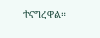ተናግረዋል።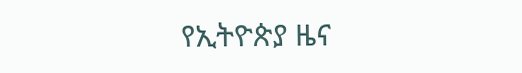የኢትዮጵያ ዜና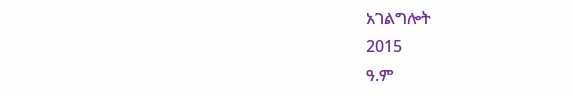አገልግሎት
2015
ዓ.ም